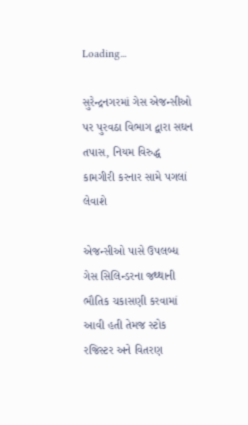Loading...

સુરેન્દ્રનગરમાં ગેસ એજન્સીઓ પર પુરવઠા વિભાગ દ્વારા સઘન તપાસ, નિયમ વિરુદ્ધ કામગીરી કરનાર સામે પગલાં લેવાશે

એજન્સીઓ પાસે ઉપલબ્ધ ગેસ સિલિન્ડરના જથ્થાની ભૌતિક ચકાસણી કરવામાં આવી હતી તેમજ સ્ટોક રજિસ્ટર અને વિતરણ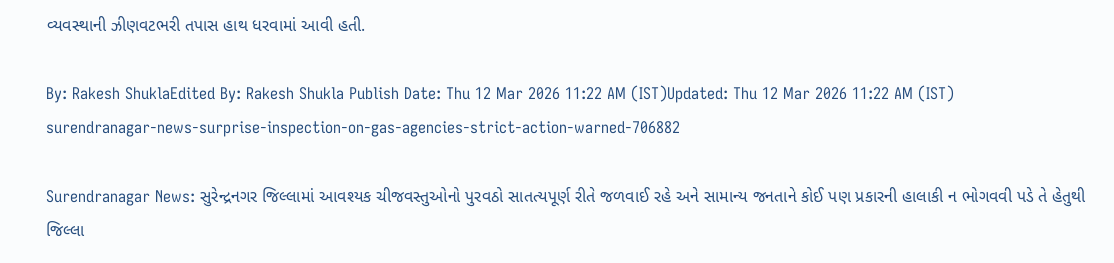વ્યવસ્થાની ઝીણવટભરી તપાસ હાથ ધરવામાં આવી હતી.

By: Rakesh ShuklaEdited By: Rakesh Shukla Publish Date: Thu 12 Mar 2026 11:22 AM (IST)Updated: Thu 12 Mar 2026 11:22 AM (IST)
surendranagar-news-surprise-inspection-on-gas-agencies-strict-action-warned-706882

Surendranagar News: સુરેન્દ્રનગર જિલ્લામાં આવશ્યક ચીજવસ્તુઓનો પુરવઠો સાતત્યપૂર્ણ રીતે જળવાઈ રહે અને સામાન્ય જનતાને કોઈ પણ પ્રકારની હાલાકી ન ભોગવવી પડે તે હેતુથી જિલ્લા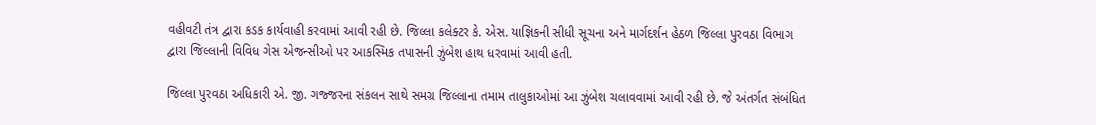વહીવટી તંત્ર દ્વારા કડક કાર્યવાહી કરવામાં આવી રહી છે. જિલ્લા કલેક્ટર કે. એસ. યાજ્ઞિકની સીધી સૂચના અને માર્ગદર્શન હેઠળ જિલ્લા પુરવઠા વિભાગ દ્વારા જિલ્લાની વિવિધ ગેસ એજન્સીઓ પર આકસ્મિક તપાસની ઝુંબેશ હાથ ધરવામાં આવી હતી.

જિલ્લા પુરવઠા અધિકારી એ. જી. ગજ્જરના સંકલન સાથે સમગ્ર જિલ્લાના તમામ તાલુકાઓમાં આ ઝુંબેશ ચલાવવામાં આવી રહી છે. જે અંતર્ગત સંબંધિત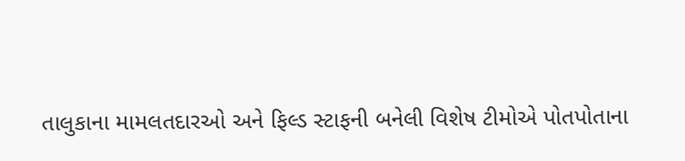તાલુકાના મામલતદારઓ અને ફિલ્ડ સ્ટાફની બનેલી વિશેષ ટીમોએ પોતપોતાના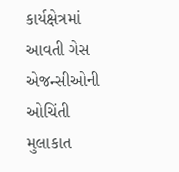કાર્યક્ષેત્રમાં આવતી ગેસ એજન્સીઓની ઓચિંતી મુલાકાત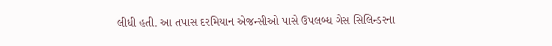લીધી હતી. આ તપાસ દરમિયાન એજન્સીઓ પાસે ઉપલબ્ધ ગેસ સિલિન્ડરના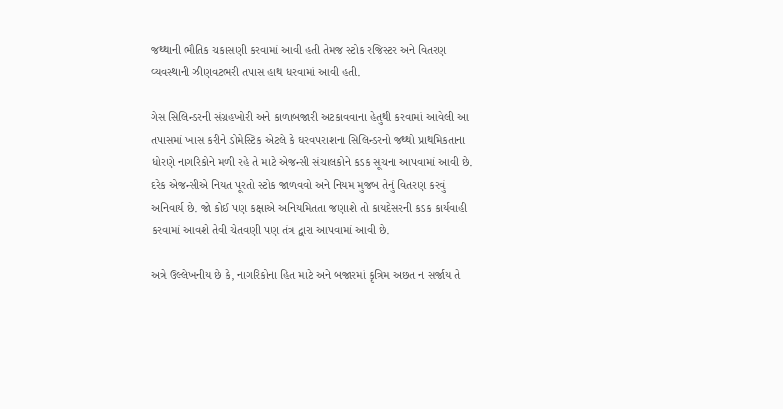જથ્થાની ભૌતિક ચકાસણી કરવામાં આવી હતી તેમજ સ્ટોક રજિસ્ટર અને વિતરણ વ્યવસ્થાની ઝીણવટભરી તપાસ હાથ ધરવામાં આવી હતી.

ગેસ સિલિન્ડરની સંગ્રહખોરી અને કાળાબજારી અટકાવવાના હેતુથી કરવામાં આવેલી આ તપાસમાં ખાસ કરીને ડોમેસ્ટિક એટલે કે ઘરવપરાશના સિલિન્ડરનો જથ્થો પ્રાથમિકતાના ધોરણે નાગરિકોને મળી રહે તે માટે એજન્સી સંચાલકોને કડક સૂચના આપવામાં આવી છે. દરેક એજન્સીએ નિયત પૂરતો સ્ટોક જાળવવો અને નિયમ મુજબ તેનું વિતરણ કરવું અનિવાર્ય છે. જો કોઈ પણ કક્ષાએ અનિયમિતતા જણાશે તો કાયદેસરની કડક કાર્યવાહી કરવામાં આવશે તેવી ચેતવણી પણ તંત્ર દ્વારા આપવામાં આવી છે.

અત્રે ઉલ્લેખનીય છે કે, નાગરિકોના હિત માટે અને બજારમાં કૃત્રિમ અછત ન સર્જાય તે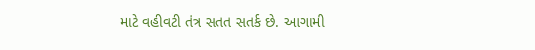માટે વહીવટી તંત્ર સતત સતર્ક છે. આગામી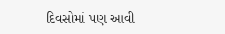દિવસોમાં પણ આવી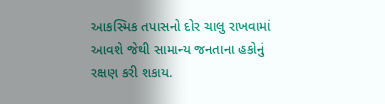આકસ્મિક તપાસનો દોર ચાલુ રાખવામાં આવશે જેથી સામાન્ય જનતાના હકોનું રક્ષણ કરી શકાય.